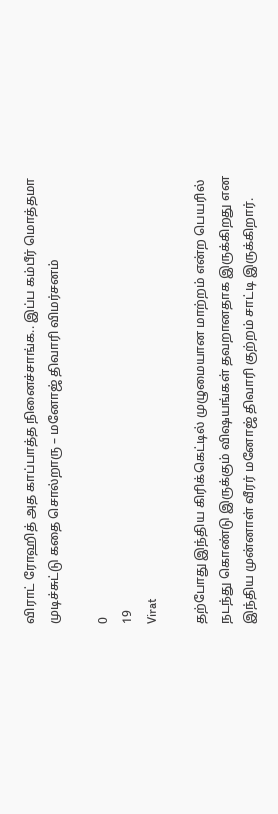விராட் ரோஹித் அத காப்பாத்த நினைச்சாங்க.. இப்ப கம்பீர் மொத்தமா முடிச்சுட்டு கதை சொல்றாரு – மனோஜ் திவாரி விமர்சனம்

0
19
Virat

தற்போது இந்திய கிரிக்கெட்டில் முழுமையான மாற்றம் என்ற பெயரில் நடந்து கொண்டு இருக்கும் விஷயங்கள் தவறானதாக இருக்கிறது என இந்திய முன்னாள் வீரர் மனோஜ் திவாரி குற்றம் சாட்டி இருக்கிறார்.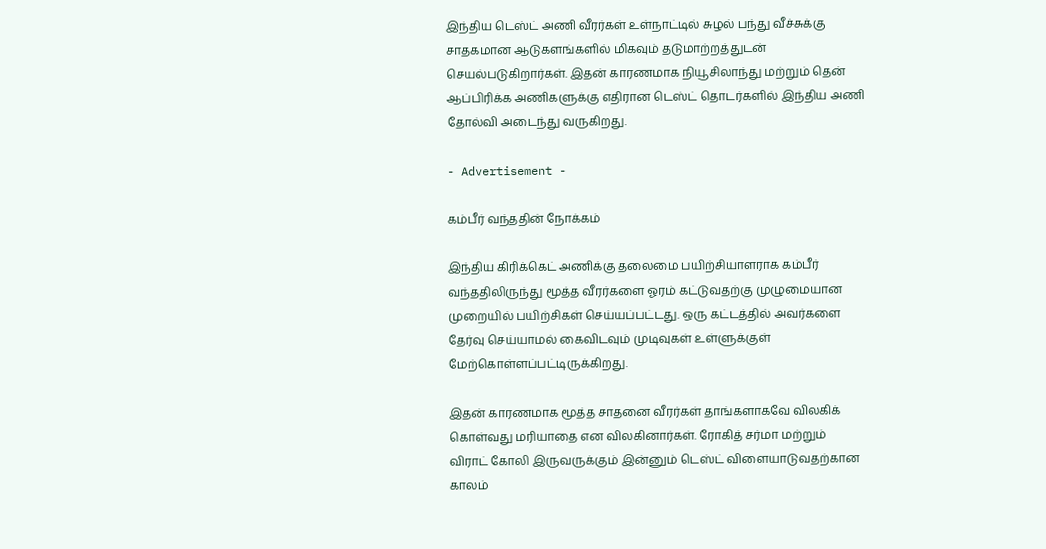இந்திய டெஸ்ட் அணி வீரர்கள் உள்நாட்டில் சுழல் பந்து வீச்சுக்கு சாதகமான ஆடுகளங்களில் மிகவும் தடுமாற்றத்துடன் செயல்படுகிறார்கள். இதன் காரணமாக நியூசிலாந்து மற்றும் தென் ஆப்பிரிக்க அணிகளுக்கு எதிரான டெஸ்ட் தொடர்களில் இந்திய அணி தோல்வி அடைந்து வருகிறது.

- Advertisement -

கம்பீர் வந்ததின் நோக்கம்

இந்திய கிரிக்கெட் அணிக்கு தலைமை பயிற்சியாளராக கம்பீர் வந்ததிலிருந்து மூத்த வீரர்களை ஓரம் கட்டுவதற்கு முழுமையான முறையில் பயிற்சிகள் செய்யப்பட்டது. ஒரு கட்டத்தில் அவர்களை தேர்வு செய்யாமல் கைவிடவும் முடிவுகள் உள்ளுக்குள் மேற்கொள்ளப்பட்டிருக்கிறது.

இதன் காரணமாக மூத்த சாதனை வீரர்கள் தாங்களாகவே விலகிக் கொள்வது மரியாதை என விலகினார்கள். ரோகித் சர்மா மற்றும் விராட் கோலி இருவருக்கும் இன்னும் டெஸ்ட் விளையாடுவதற்கான காலம்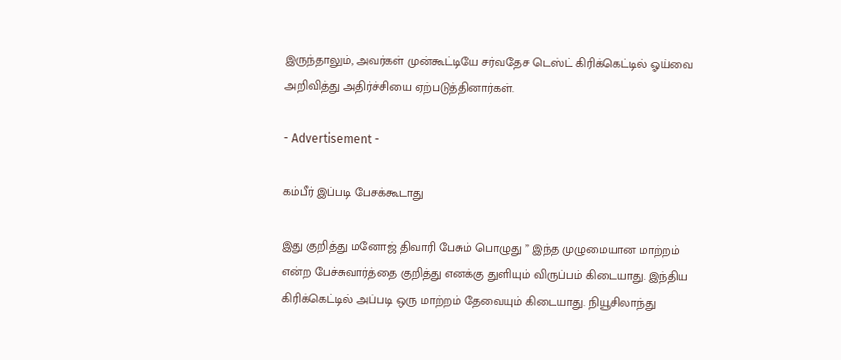இருந்தாலும், அவர்கள் முன்கூட்டியே சர்வதேச டெஸ்ட் கிரிக்கெட்டில் ஓய்வை அறிவித்து அதிர்ச்சியை ஏற்படுத்தினார்கள்.

- Advertisement -

கம்பீர் இப்படி பேசக்கூடாது

இது குறித்து மனோஜ் திவாரி பேசும் பொழுது ” இந்த முழுமையான மாற்றம் என்ற பேச்சுவார்த்தை குறித்து எனக்கு துளியும் விருப்பம் கிடையாது. இந்திய கிரிக்கெட்டில் அப்படி ஒரு மாற்றம் தேவையும் கிடையாது. நியூசிலாந்து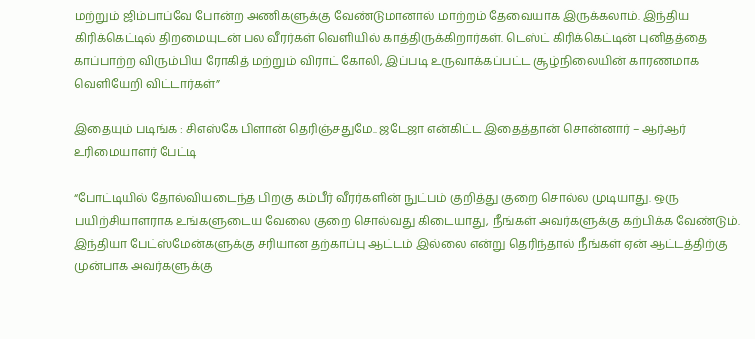மற்றும் ஜிம்பாப்வே போன்ற அணிகளுக்கு வேண்டுமானால் மாற்றம் தேவையாக இருக்கலாம். இந்திய கிரிக்கெட்டில் திறமையுடன் பல வீரர்கள் வெளியில் காத்திருக்கிறார்கள். டெஸ்ட் கிரிக்கெட்டின் புனிதத்தை காப்பாற்ற விரும்பிய ரோகித் மற்றும் விராட் கோலி, இப்படி உருவாக்கப்பட்ட சூழ்நிலையின் காரணமாக வெளியேறி விட்டார்கள்”

இதையும் படிங்க : சிஎஸ்கே பிளான் தெரிஞ்சதுமே.. ஜடேஜா என்கிட்ட இதைத்தான் சொன்னார் – ஆர்ஆர் உரிமையாளர் பேட்டி

“போட்டியில் தோல்வியடைந்த பிறகு கம்பீர் வீரர்களின் நுட்பம் குறித்து குறை சொல்ல முடியாது. ஒரு பயிற்சியாளராக உங்களுடைய வேலை குறை சொல்வது கிடையாது, நீங்கள் அவர்களுக்கு கற்பிக்க வேண்டும். இந்தியா பேட்ஸ்மேன்களுக்கு சரியான தற்காப்பு ஆட்டம் இல்லை என்று தெரிந்தால் நீங்கள் ஏன் ஆட்டத்திற்கு முன்பாக அவர்களுக்கு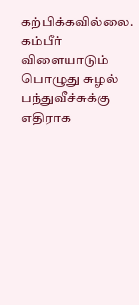கற்பிக்கவில்லை. கம்பீர் விளையாடும் பொழுது சுழல் பந்துவீச்சுக்கு எதிராக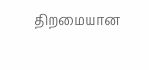திறமையான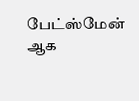பேட்ஸ்மேன் ஆக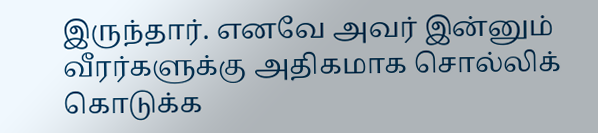இருந்தார். எனவே அவர் இன்னும் வீரர்களுக்கு அதிகமாக சொல்லிக் கொடுக்க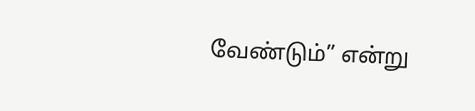வேண்டும்” என்று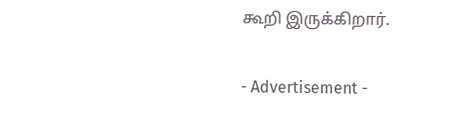கூறி இருக்கிறார்.

- Advertisement -